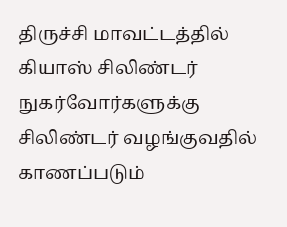திருச்சி மாவட்டத்தில் கியாஸ் சிலிண்டர் நுகர்வோர்களுக்கு சிலிண்டர் வழங்குவதில் காணப்படும்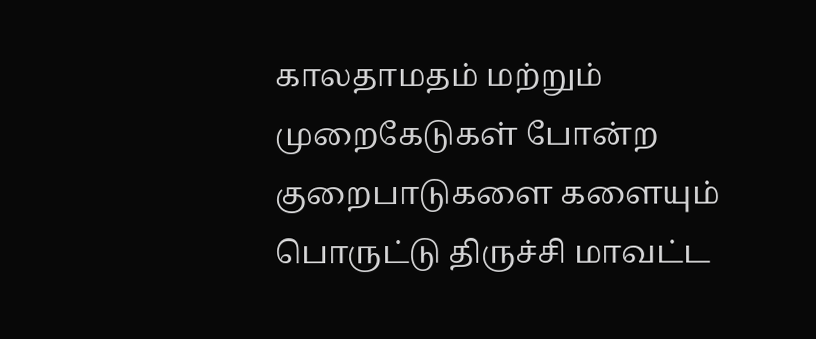காலதாமதம் மற்றும் முறைகேடுகள் போன்ற குறைபாடுகளை களையும் பொருட்டு திருச்சி மாவட்ட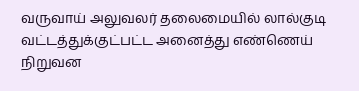வருவாய் அலுவலர் தலைமையில் லால்குடி வட்டத்துக்குட்பட்ட அனைத்து எண்ணெய் நிறுவன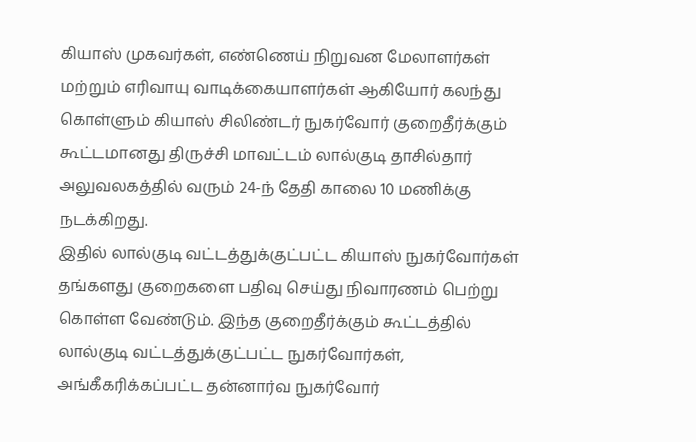கியாஸ் முகவர்கள், எண்ணெய் நிறுவன மேலாளர்கள் மற்றும் எரிவாயு வாடிக்கையாளர்கள் ஆகியோர் கலந்து கொள்ளும் கியாஸ் சிலிண்டர் நுகர்வோர் குறைதீர்க்கும் கூட்டமானது திருச்சி மாவட்டம் லால்குடி தாசில்தார் அலுவலகத்தில் வரும் 24-ந் தேதி காலை 10 மணிக்கு நடக்கிறது.
இதில் லால்குடி வட்டத்துக்குட்பட்ட கியாஸ் நுகர்வோர்கள் தங்களது குறைகளை பதிவு செய்து நிவாரணம் பெற்று கொள்ள வேண்டும். இந்த குறைதீர்க்கும் கூட்டத்தில் லால்குடி வட்டத்துக்குட்பட்ட நுகர்வோர்கள், அங்கீகரிக்கப்பட்ட தன்னார்வ நுகர்வோர்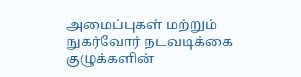அமைப்புகள் மற்றும் நுகர்வோர் நடவடிக்கை குழுக்களின்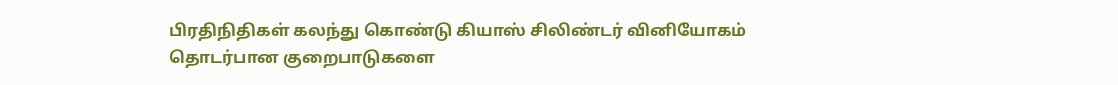பிரதிநிதிகள் கலந்து கொண்டு கியாஸ் சிலிண்டர் வினியோகம் தொடர்பான குறைபாடுகளை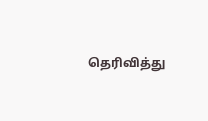தெரிவித்து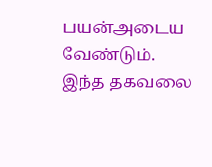பயன்அடைய வேண்டும். இந்த தகவலை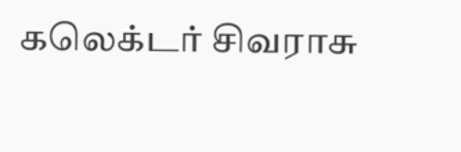கலெக்டர் சிவராசு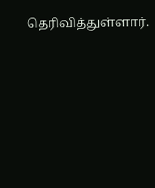தெரிவித்துள்ளார்.